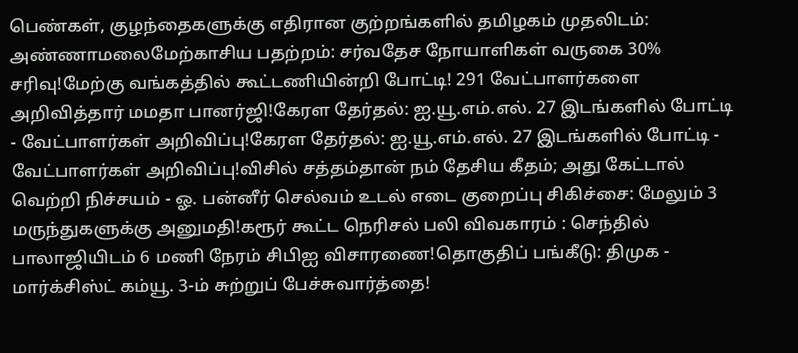பெண்கள், குழந்தைகளுக்கு எதிரான குற்றங்களில் தமிழகம் முதலிடம்: அண்ணாமலைமேற்காசிய பதற்றம்: சர்வதேச நோயாளிகள் வருகை 30% சரிவு!மேற்கு வங்கத்தில் கூட்டணியின்றி போட்டி! 291 வேட்பாளர்களை அறிவித்தார் மமதா பானர்ஜி!கேரள தேர்தல்: ஐ.யூ.எம்.எல். 27 இடங்களில் போட்டி - வேட்பாளர்கள் அறிவிப்பு!கேரள தேர்தல்: ஐ.யூ.எம்.எல். 27 இடங்களில் போட்டி - வேட்பாளர்கள் அறிவிப்பு!விசில் சத்தம்தான் நம் தேசிய கீதம்; அது கேட்டால் வெற்றி நிச்சயம் - ஓ. பன்னீர் செல்வம் உடல் எடை குறைப்பு சிகிச்சை: மேலும் 3 மருந்துகளுக்கு அனுமதி!கரூர் கூட்ட நெரிசல் பலி விவகாரம் : செந்தில் பாலாஜியிடம் 6 மணி நேரம் சிபிஐ விசாரணை!தொகுதிப் பங்கீடு: திமுக - மார்க்சிஸ்ட் கம்யூ. 3-ம் சுற்றுப் பேச்சுவார்த்தை!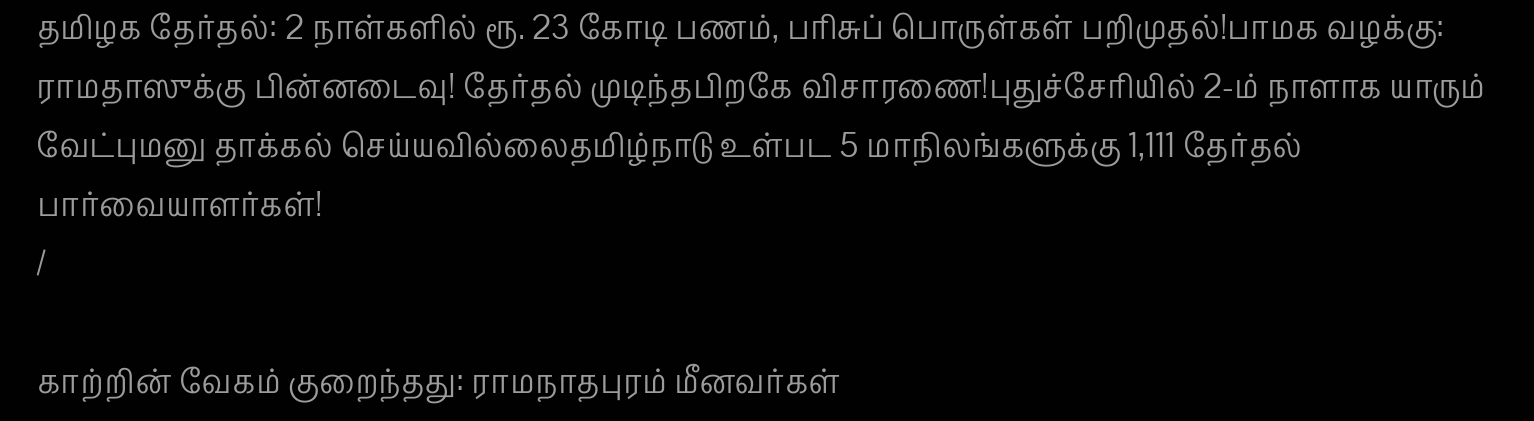தமிழக தேர்தல்: 2 நாள்களில் ரூ. 23 கோடி பணம், பரிசுப் பொருள்கள் பறிமுதல்!பாமக வழக்கு: ராமதாஸுக்கு பின்னடைவு! தேர்தல் முடிந்தபிறகே விசாரணை!புதுச்சேரியில் 2-ம் நாளாக யாரும் வேட்புமனு தாக்கல் செய்யவில்லைதமிழ்நாடு உள்பட 5 மாநிலங்களுக்கு 1,111 தேர்தல் பார்வையாளர்கள்!
/

காற்றின் வேகம் குறைந்தது: ராமநாதபுரம் மீனவர்கள்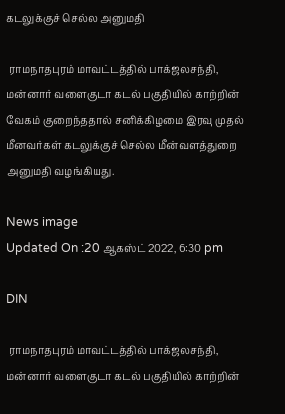கடலுக்குச் செல்ல அனுமதி

 ராமநாதபுரம் மாவட்டத்தில் பாக்ஜலசந்தி, மன்னார் வளைகுடா கடல் பகுதியில் காற்றின் வேகம் குறைந்ததால் சனிக்கிழமை இரவு முதல் மீனவர்கள் கடலுக்குச் செல்ல மீன்வளத்துறை அனுமதி வழங்கியது.

News image
Updated On :20 ஆகஸ்ட் 2022, 6:30 pm

DIN

 ராமநாதபுரம் மாவட்டத்தில் பாக்ஜலசந்தி, மன்னார் வளைகுடா கடல் பகுதியில் காற்றின்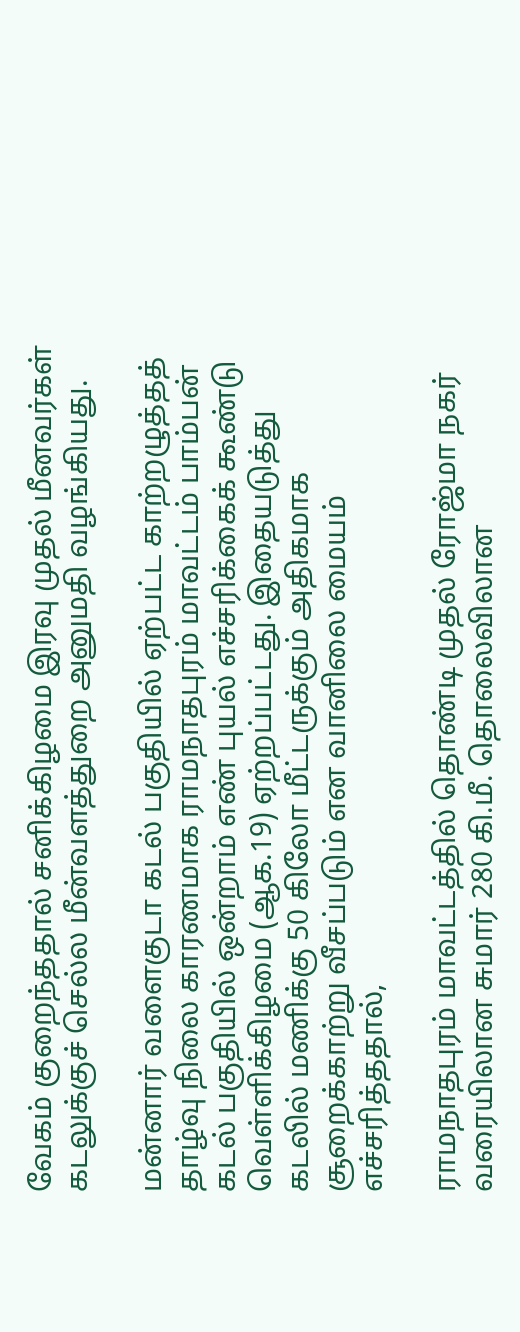வேகம் குறைந்ததால் சனிக்கிழமை இரவு முதல் மீனவர்கள் கடலுக்குச் செல்ல மீன்வளத்துறை அனுமதி வழங்கியது.

மன்னார் வளைகுடா கடல் பகுதியில் ஏற்பட்ட காற்றழுத்தத் தாழ்வு நிலை காரணமாக ராமநாதபுரம் மாவட்டம் பாம்பன் கடல் பகுதியில் ஒன்றாம் எண் புயல் எச்சரிக்கைக் கூண்டு வெள்ளிக்கிழமை (ஆக.19) ஏற்றப்பட்டது. இதையடுத்து கடலில் மணிக்கு 50 கிலோ மீட்டருக்கும் அதிகமாக சூறைக்காற்று வீசப்படும் என வானிலை மையம் எச்சரித்ததால்,

ராமநாதபுரம் மாவட்டத்தில் தொண்டி முதல் ரோஜ்மா நகர் வரையிலான சுமார் 280 கி.மீ. தொலைவிலான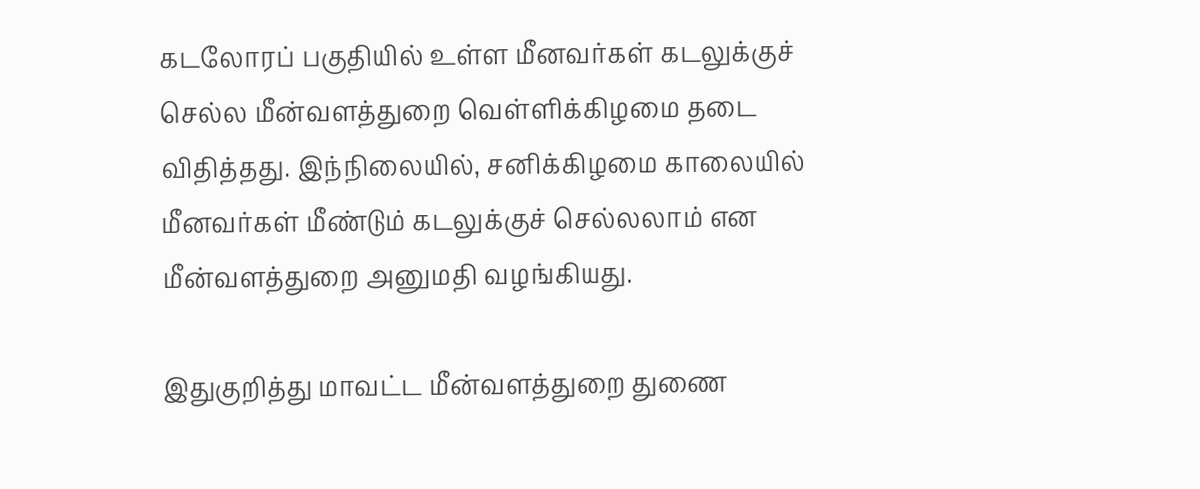கடலோரப் பகுதியில் உள்ள மீனவர்கள் கடலுக்குச் செல்ல மீன்வளத்துறை வெள்ளிக்கிழமை தடை விதித்தது. இந்நிலையில், சனிக்கிழமை காலையில் மீனவர்கள் மீண்டும் கடலுக்குச் செல்லலாம் என மீன்வளத்துறை அனுமதி வழங்கியது.

இதுகுறித்து மாவட்ட மீன்வளத்துறை துணை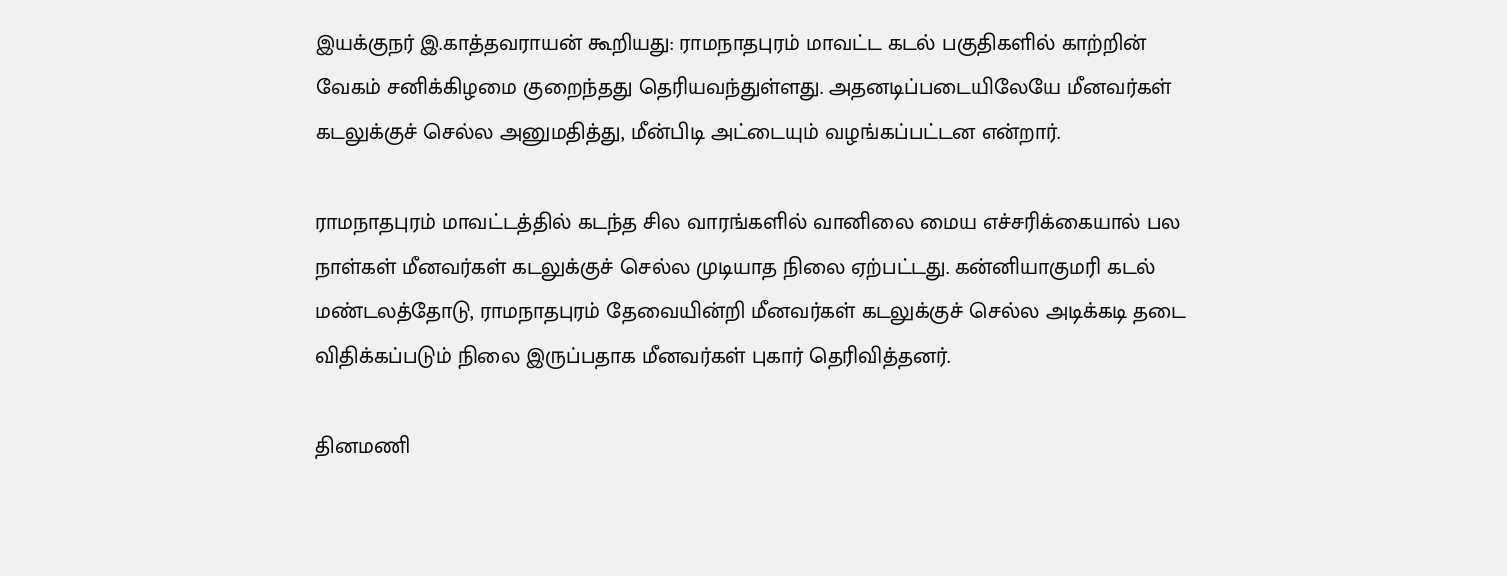இயக்குநர் இ.காத்தவராயன் கூறியது: ராமநாதபுரம் மாவட்ட கடல் பகுதிகளில் காற்றின் வேகம் சனிக்கிழமை குறைந்தது தெரியவந்துள்ளது. அதனடிப்படையிலேயே மீனவர்கள் கடலுக்குச் செல்ல அனுமதித்து, மீன்பிடி அட்டையும் வழங்கப்பட்டன என்றார்.

ராமநாதபுரம் மாவட்டத்தில் கடந்த சில வாரங்களில் வானிலை மைய எச்சரிக்கையால் பல நாள்கள் மீனவர்கள் கடலுக்குச் செல்ல முடியாத நிலை ஏற்பட்டது. கன்னியாகுமரி கடல் மண்டலத்தோடு, ராமநாதபுரம் தேவையின்றி மீனவர்கள் கடலுக்குச் செல்ல அடிக்கடி தடை விதிக்கப்படும் நிலை இருப்பதாக மீனவர்கள் புகார் தெரிவித்தனர்.

தினமணி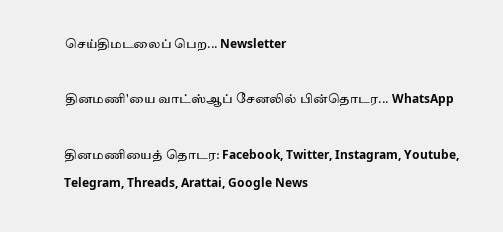செய்திமடலைப் பெற... Newsletter

தினமணி'யை வாட்ஸ்ஆப் சேனலில் பின்தொடர... WhatsApp

தினமணியைத் தொடர: Facebook, Twitter, Instagram, Youtube, Telegram, Threads, Arattai, Google News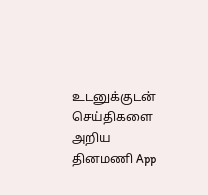உடனுக்குடன் செய்திகளை அறிய தினமணி App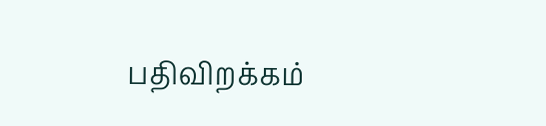பதிவிறக்கம்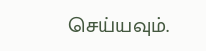செய்யவும்.